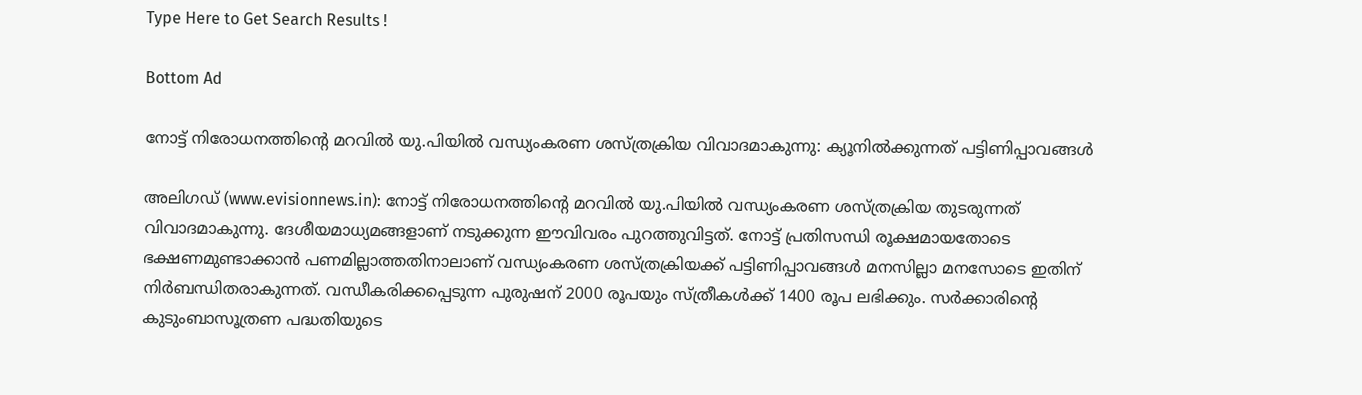Type Here to Get Search Results !

Bottom Ad

നോട്ട് നിരോധനത്തിന്റെ മറവില്‍ യു.പിയില്‍ വന്ധ്യംകരണ ശസ്ത്രക്രിയ വിവാദമാകുന്നു: ക്യൂനില്‍ക്കുന്നത് പട്ടിണിപ്പാവങ്ങള്‍

അലിഗഡ് (www.evisionnews.in): നോട്ട് നിരോധനത്തിന്റെ മറവില്‍ യു.പിയില്‍ വന്ധ്യംകരണ ശസ്ത്രക്രിയ തുടരുന്നത് വിവാദമാകുന്നു. ദേശീയമാധ്യമങ്ങളാണ് നടുക്കുന്ന ഈവിവരം പുറത്തുവിട്ടത്. നോട്ട് പ്രതിസന്ധി രൂക്ഷമായതോടെ ഭക്ഷണമുണ്ടാക്കാന്‍ പണമില്ലാത്തതിനാലാണ് വന്ധ്യംകരണ ശസ്ത്രക്രിയക്ക് പട്ടിണിപ്പാവങ്ങള്‍ മനസില്ലാ മനസോടെ ഇതിന് നിര്‍ബന്ധിതരാകുന്നത്. വന്ധീകരിക്കപ്പെടുന്ന പുരുഷന് 2000 രൂപയും സ്ത്രീകള്‍ക്ക് 1400 രൂപ ലഭിക്കും. സര്‍ക്കാരിന്റെ കുടുംബാസൂത്രണ പദ്ധതിയുടെ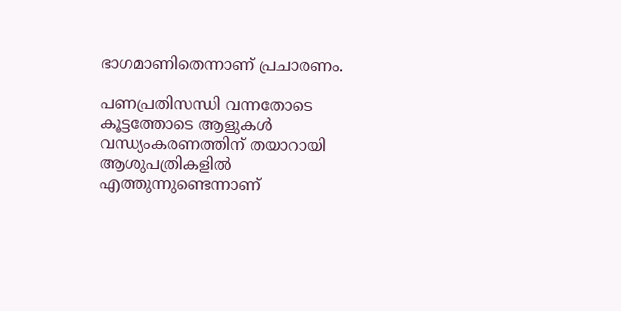ഭാഗമാണിതെന്നാണ് പ്രചാരണം.

പണപ്രതിസന്ധി വന്നതോടെ കൂട്ടത്തോടെ ആളുകള്‍ വന്ധ്യംകരണത്തിന് തയാറായി ആശുപത്രികളില്‍ എത്തുന്നുണ്ടെന്നാണ്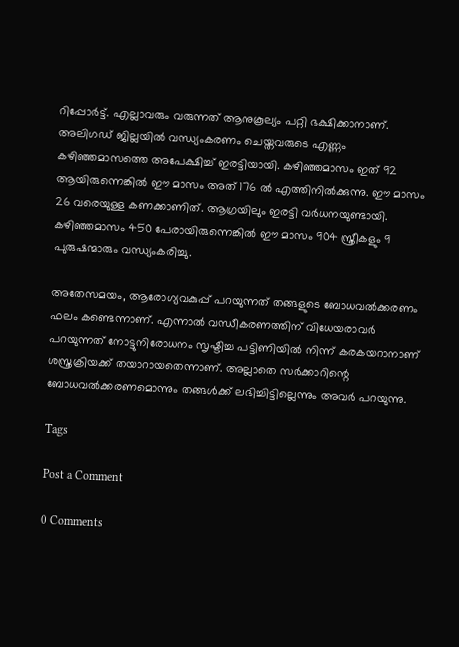റിപ്പോര്‍ട്ട്. എല്ലാവരും വരുന്നത് ആനുകൂല്യം പറ്റി ഭക്ഷിക്കാനാണ്. അലിഗഡ് ജില്ലയില്‍ വന്ധ്യംകരണം ചെയ്തവരുടെ എണ്ണം കഴിഞ്ഞമാസത്തെ അപേക്ഷിച്ച് ഇരട്ടിയായി. കഴിഞ്ഞമാസം ഇത് 92 ആയിരുന്നെങ്കില്‍ ഈ മാസം അത് 176 ല്‍ എത്തിനില്‍ക്കുന്നു. ഈ മാസം 26 വരെയുള്ള കണക്കാണിത്. ആഗ്രയിലും ഇരട്ടി വര്‍ധനയുണ്ടായി. കഴിഞ്ഞമാസം 450 പേരായിരുന്നെങ്കില്‍ ഈ മാസം 904 സ്ത്രീകളും 9 പുരുഷന്മാരും വന്ധ്യംകരിച്ചു.

അതേസമയം, ആരോഗ്യവകുപ്പ് പറയുന്നത് തങ്ങളുടെ ബോധവല്‍ക്കരണം ഫലം കണ്ടെന്നാണ്. എന്നാല്‍ വന്ധീകരണത്തിന് വിധേയരാവര്‍ പറയുന്നത് നോട്ടുനിരോധനം സൃഷ്ടിച്ച പട്ടിണിയില്‍ നിന്ന് കരകയറാനാണ് ശസ്ത്രക്രിയക്ക് തയാറായതെന്നാണ്. അല്ലാതെ സര്‍ക്കാറിന്റെ ബോധവല്‍ക്കരണമൊന്നും തങ്ങള്‍ക്ക് ലഭിച്ചിട്ടില്ലെന്നും അവര്‍ പറയുന്നു.

Tags

Post a Comment

0 Comments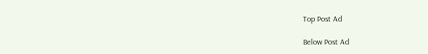Top Post Ad

Below Post Ad